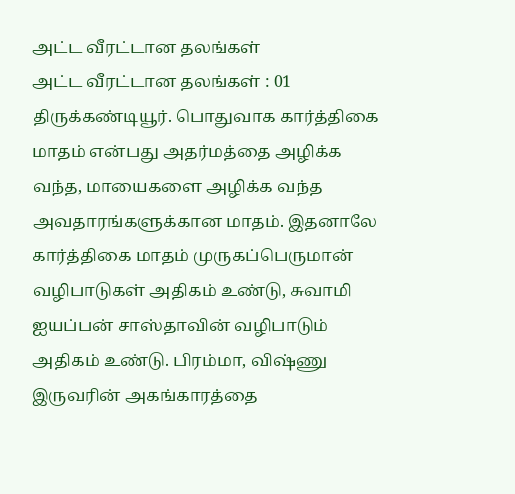அட்ட வீரட்டான தலங்கள்
அட்ட வீரட்டான தலங்கள் : 01 திருக்கண்டியூர். பொதுவாக கார்த்திகை மாதம் என்பது அதர்மத்தை அழிக்க வந்த, மாயைகளை அழிக்க வந்த அவதாரங்களுக்கான மாதம். இதனாலே கார்த்திகை மாதம் முருகப்பெருமான் வழிபாடுகள் அதிகம் உண்டு, சுவாமி ஐயப்பன் சாஸ்தாவின் வழிபாடும் அதிகம் உண்டு. பிரம்மா, விஷ்ணு இருவரின் அகங்காரத்தை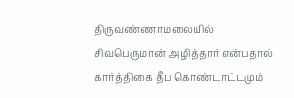திருவண்ணாமலையில் சிவபெருமான் அழித்தார் என்பதால் கார்த்திகை தீப கொண்டாட்டமும்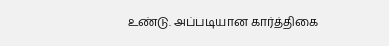உண்டு. அப்படியான கார்த்திகை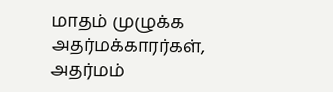மாதம் முழுக்க அதர்மக்காரர்கள், அதர்மம்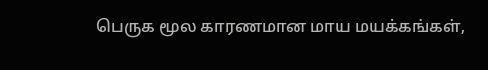பெருக மூல காரணமான மாய மயக்கங்கள்,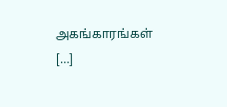அகங்காரங்கள் […]